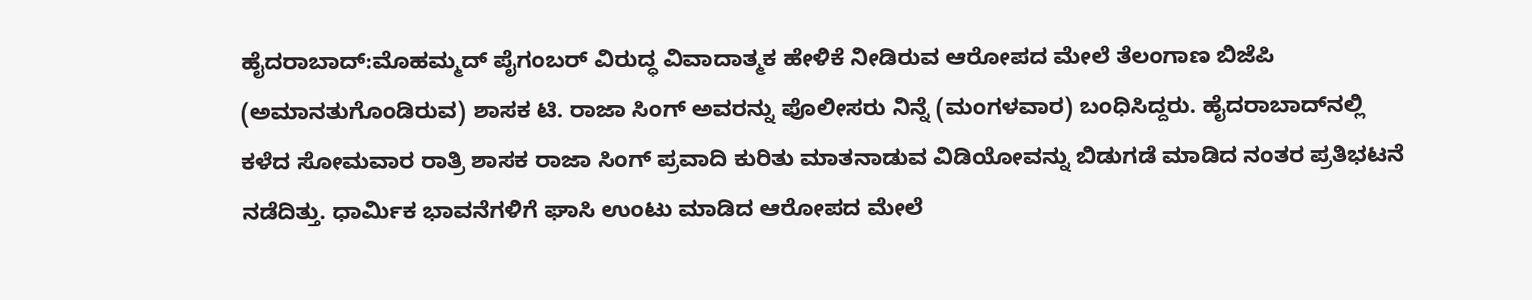ಹೈದರಾಬಾದ್:ಮೊಹಮ್ಮದ್ ಪೈಗಂಬರ್ ವಿರುದ್ಧ ವಿವಾದಾತ್ಮಕ ಹೇಳಿಕೆ ನೀಡಿರುವ ಆರೋಪದ ಮೇಲೆ ತೆಲಂಗಾಣ ಬಿಜೆಪಿ (ಅಮಾನತುಗೊಂಡಿರುವ) ಶಾಸಕ ಟಿ. ರಾಜಾ ಸಿಂಗ್ ಅವರನ್ನು ಪೊಲೀಸರು ನಿನ್ನೆ (ಮಂಗಳವಾರ) ಬಂಧಿಸಿದ್ದರು. ಹೈದರಾಬಾದ್‌ನಲ್ಲಿ ಕಳೆದ ಸೋಮವಾರ ರಾತ್ರಿ ಶಾಸಕ ರಾಜಾ ಸಿಂಗ್ ಪ್ರವಾದಿ ಕುರಿತು ಮಾತನಾಡುವ ವಿಡಿಯೋವನ್ನು ಬಿಡುಗಡೆ ಮಾಡಿದ ನಂತರ ಪ್ರತಿಭಟನೆ ನಡೆದಿತ್ತು. ಧಾರ್ಮಿಕ ಭಾವನೆಗಳಿಗೆ ಘಾಸಿ ಉಂಟು ಮಾಡಿದ ಆರೋಪದ ಮೇಲೆ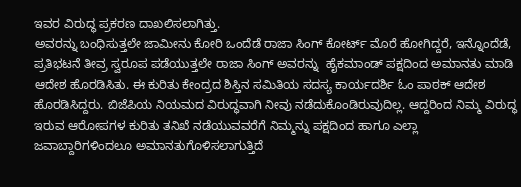ಇವರ ವಿರುದ್ಧ ಪ್ರಕರಣ ದಾಖಲಿಸಲಾಗಿತ್ತು.
ಅವರನ್ನು ಬಂಧಿಸುತ್ತಲೇ ಜಾಮೀನು ಕೋರಿ ಒಂದೆಡೆ ರಾಜಾ ಸಿಂಗ್ ಕೋರ್ಟ್ ಮೊರೆ ಹೋಗಿದ್ದರೆ, ಇನ್ನೊಂದೆಡೆ, ಪ್ರತಿಭಟನೆ ತೀವ್ರ ಸ್ವರೂಪ ಪಡೆಯುತ್ತಲೇ ರಾಜಾ ಸಿಂಗ್ ಅವರನ್ನು  ಹೈಕಮಾಂಡ್ ಪಕ್ಷದಿಂದ ಅಮಾನತು ಮಾಡಿ ಆದೇಶ ಹೊರಡಿಸಿತು. ಈ ಕುರಿತು ಕೇಂದ್ರದ ಶಿಸ್ತಿನ ಸಮಿತಿಯ ಸದಸ್ಯ ಕಾರ್ಯದರ್ಶಿ ಓಂ ಪಾಠಕ್ ಆದೇಶ ಹೊರಡಿಸಿದ್ದರು. ಬಿಜೆಪಿಯ ನಿಯಮದ ವಿರುದ್ಧವಾಗಿ ನೀವು ನಡೆದುಕೊಂಡಿರುವುದಿಲ್ಲ. ಆದ್ದರಿಂದ ನಿಮ್ಮ ವಿರುದ್ಧ ಇರುವ ಆರೋಪಗಳ ಕುರಿತು ತನಿಖೆ ನಡೆಯುವವರೆಗೆ ನಿಮ್ಮನ್ನು ಪಕ್ಷದಿಂದ ಹಾಗೂ ಎಲ್ಲಾ ಜವಾಬ್ದಾರಿಗಳಿಂದಲೂ ಅಮಾನತುಗೊಳಿಸಲಾಗುತ್ತಿದೆ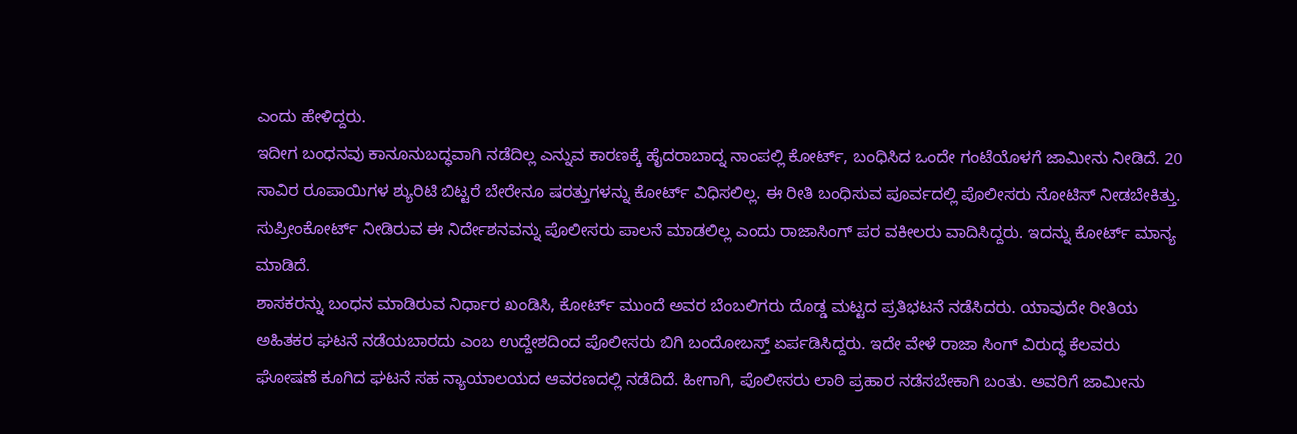ಎಂದು ಹೇಳಿದ್ದರು.
ಇದೀಗ ಬಂಧನವು ಕಾನೂನುಬದ್ಧವಾಗಿ ನಡೆದಿಲ್ಲ ಎನ್ನುವ ಕಾರಣಕ್ಕೆ ಹೈದರಾಬಾದ್ನ ನಾಂಪಲ್ಲಿ ಕೋರ್ಟ್, ಬಂಧಿಸಿದ ಒಂದೇ ಗಂಟೆಯೊಳಗೆ ಜಾಮೀನು ನೀಡಿದೆ. 20 ಸಾವಿರ ರೂಪಾಯಿಗಳ ಶ್ಯುರಿಟಿ ಬಿಟ್ಟರೆ ಬೇರೇನೂ ಷರತ್ತುಗಳನ್ನು ಕೋರ್ಟ್ ವಿಧಿಸಲಿಲ್ಲ. ಈ ರೀತಿ ಬಂಧಿಸುವ ಪೂರ್ವದಲ್ಲಿ ಪೊಲೀಸರು ನೋಟಿಸ್ ನೀಡಬೇಕಿತ್ತು. ಸುಪ್ರೀಂಕೋರ್ಟ್ ನೀಡಿರುವ ಈ ನಿರ್ದೇಶನವನ್ನು ಪೊಲೀಸರು ಪಾಲನೆ ಮಾಡಲಿಲ್ಲ ಎಂದು ರಾಜಾಸಿಂಗ್ ಪರ ವಕೀಲರು ವಾದಿಸಿದ್ದರು. ಇದನ್ನು ಕೋರ್ಟ್ ಮಾನ್ಯ ಮಾಡಿದೆ.
ಶಾಸಕರನ್ನು ಬಂಧನ ಮಾಡಿರುವ ನಿರ್ಧಾರ ಖಂಡಿಸಿ, ಕೋರ್ಟ್ ಮುಂದೆ ಅವರ ಬೆಂಬಲಿಗರು ದೊಡ್ಡ ಮಟ್ಟದ ಪ್ರತಿಭಟನೆ ನಡೆಸಿದರು. ಯಾವುದೇ ರೀತಿಯ ಅಹಿತಕರ ಘಟನೆ ನಡೆಯಬಾರದು ಎಂಬ ಉದ್ದೇಶದಿಂದ ಪೊಲೀಸರು ಬಿಗಿ ಬಂದೋಬಸ್ತ್ ಏರ್ಪಡಿಸಿದ್ದರು. ಇದೇ ವೇಳೆ ರಾಜಾ ಸಿಂಗ್ ವಿರುದ್ಧ ಕೆಲವರು ಘೋಷಣೆ ಕೂಗಿದ ಘಟನೆ ಸಹ ನ್ಯಾಯಾಲಯದ ಆವರಣದಲ್ಲಿ ನಡೆದಿದೆ. ಹೀಗಾಗಿ, ಪೊಲೀಸರು ಲಾಠಿ ಪ್ರಹಾರ ನಡೆಸಬೇಕಾಗಿ ಬಂತು. ಅವರಿಗೆ ಜಾಮೀನು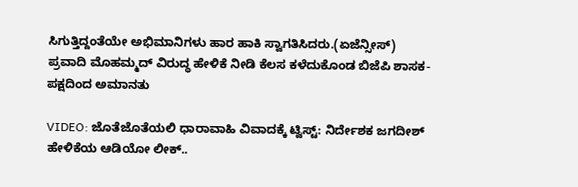ಸಿಗುತ್ತಿದ್ದಂತೆಯೇ ಅಭಿಮಾನಿಗಳು ಹಾರ ಹಾಕಿ ಸ್ವಾಗತಿಸಿದರು.(ಏಜೆನ್ಸೀಸ್)
ಪ್ರವಾದಿ ಮೊಹಮ್ಮದ್ ವಿರುದ್ಧ ಹೇಳಿಕೆ ನೀಡಿ ಕೆಲಸ ಕಳೆದುಕೊಂಡ ಬಿಜೆಪಿ ಶಾಸಕ- ಪಕ್ಷದಿಂದ ಅಮಾನತು

VIDEO: ಜೊತೆಜೊತೆಯಲಿ ಧಾರಾವಾಹಿ ವಿವಾದಕ್ಕೆ ಟ್ವಿಸ್ಟ್: ನಿರ್ದೇಶಕ ಜಗದೀಶ್ ಹೇಳಿಕೆಯ ಆಡಿಯೋ ಲೀಕ್..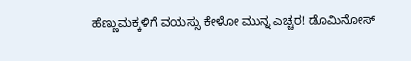ಹೆಣ್ಣುಮಕ್ಕಳಿಗೆ ವಯಸ್ಸು ಕೇಳೋ ಮುನ್ನ ಎಚ್ಚರ! ಡೊಮಿನೋಸ್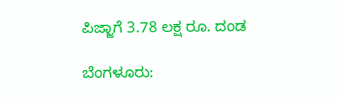ಪಿಜ್ಜಾಗೆ 3.78 ಲಕ್ಷ ರೂ. ದಂಡ

ಬೆಂಗಳೂರು: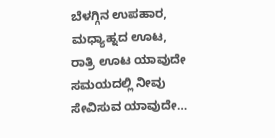ಬೆಳಗ್ಗಿನ ಉಪಹಾರ, ಮಧ್ಯಾಹ್ನದ ಊಟ, ರಾತ್ರಿ ಊಟ ಯಾವುದೇ ಸಮಯದಲ್ಲಿ ನೀವು ಸೇವಿಸುವ ಯಾವುದೇ…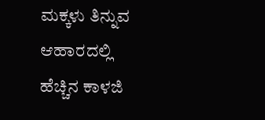ಮಕ್ಕಳು ತಿನ್ನುವ ಆಹಾರದಲ್ಲಿ ಹೆಚ್ಚಿನ ಕಾಳಜಿ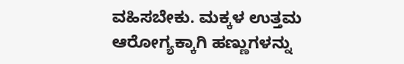ವಹಿಸಬೇಕು. ಮಕ್ಕಳ ಉತ್ತಮ ಆರೋಗ್ಯಕ್ಕಾಗಿ ಹಣ್ಣುಗಳನ್ನು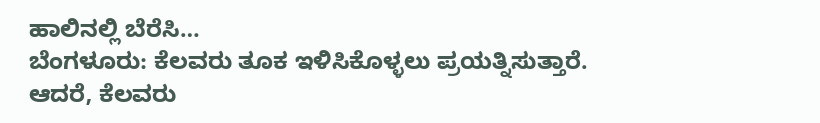ಹಾಲಿನಲ್ಲಿ ಬೆರೆಸಿ…
ಬೆಂಗಳೂರು: ಕೆಲವರು ತೂಕ ಇಳಿಸಿಕೊಳ್ಳಲು ಪ್ರಯತ್ನಿಸುತ್ತಾರೆ. ಆದರೆ, ಕೆಲವರು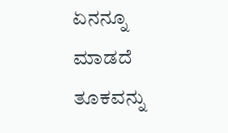ಏನನ್ನೂ ಮಾಡದೆ ತೂಕವನ್ನು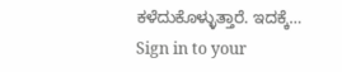ಕಳೆದುಕೊಳ್ಳುತ್ತಾರೆ. ಇದಕ್ಕೆ…
Sign in to your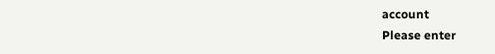account
Please enter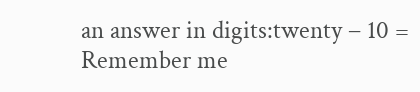an answer in digits:twenty − 10 =
Remember me